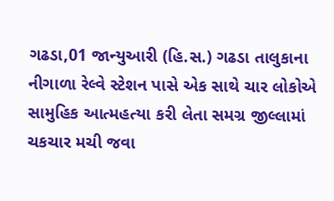ગઢડા,01 જાન્યુઆરી (હિ.સ.) ગઢડા તાલુકાના નીગાળા રેલ્વે સ્ટેશન પાસે એક સાથે ચાર લોકોએ સામુહિક આત્મહત્યા કરી લેતા સમગ્ર જીલ્લામાં ચકચાર મચી જવા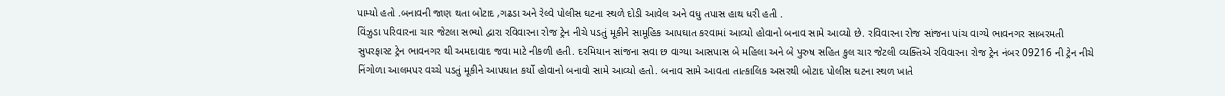પામ્યો હતો .બનાવની જાણ થતા બોટાદ ,ગઢડા અને રેલ્વે પોલીસ ઘટના સ્થળે દોડી આવેલ અને વધુ તપાસ હાથ ધરી હતી .
વિંઝુડા પરિવારના ચાર જેટલા સભ્યો દ્વારા રવિવારના રોજ ટ્રેન નીચે પડતું મૂકીને સામૂહિક આપઘાત કરવામાં આવ્યો હોવાનો બનાવ સામે આવ્યો છે. રવિવારના રોજ સાંજના પાંચ વાગ્યે ભાવનગર સાબરમતી સુપરફાસ્ટ ટ્રેન ભાવનગર થી અમદાવાદ જવા માટે નીકળી હતી. દરમિયાન સાંજના સવા છ વાગ્યા આસપાસ બે મહિલા અને બે પુરુષ સહિત કુલ ચાર જેટલી વ્યક્તિએ રવિવારના રોજ ટ્રેન નંબર 09216 ની ટ્રેન નીચે નિંગોળા આલમપર વચ્ચે પડતું મૂકીને આપઘાત કર્યો હોવાનો બનાવો સામે આવ્યો હતો. બનાવ સામે આવતા તાત્કાલિક અસરથી બોટાદ પોલીસ ઘટના સ્થળ ખાતે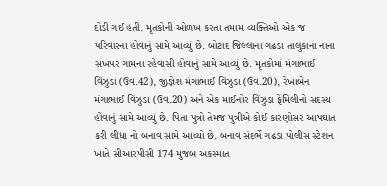દોડી ગઈ હતી. મૃતકોની ઓળખ કરતા તમામ વ્યક્તિઓ એક જ પરિવારના હોવાનું સામે આવ્યું છે. બોટાદ જિલ્લાના ગઢડા તાલુકાના નાના સખપર ગામના રહેવાસી હોવાનું સામે આવ્યું છે. મૃતકોમાં મંગાભાઈ વિંઝુડા (ઉવ.42), જીજ્ઞેશ મંગાભાઈ વિંઝુડા (ઉવ.20), રેખાબેન મંગાભાઈ વિંઝુડા (ઉવ.20) અને એક માઈનોર વિંઝુડા ફેમિલીનો સદસ્ય હોવાનું સામે આવ્યું છે. પિતા પુત્રો તેમજ પુત્રીએ કોઈ કારણોસર આપઘાત કરી લીધા નો બનાવ સામે આવ્યો છે. બનાવ સંદર્ભે ગઢડા પોલીસ સ્ટેશન ખાતે સીઆરપીસી 174 મુજબ અકસ્માત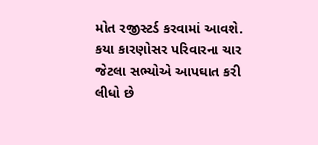મોત રજીસ્ટર્ડ કરવામાં આવશે. કયા કારણોસર પરિવારના ચાર જેટલા સભ્યોએ આપઘાત કરી લીધો છે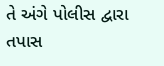તે અંગે પોલીસ દ્વારા તપાસ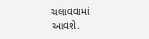ચલાવવામાં આવશે.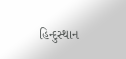હિન્દુસ્થાન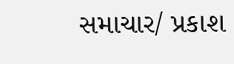સમાચાર/ પ્રકાશ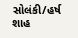સોલંકી/હર્ષ શાહ